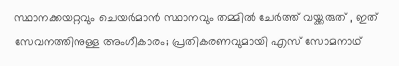സ്ഥാനക്കയറ്റവും ചെയർമാൻ സ്ഥാനവും തമ്മിൽ ചേർത്ത് വയ്ക്കരുത് , ഇത് സേവനത്തിനുള്ള അംഗീകാരം; പ്രതികരണവുമായി എസ് സോമനാഥ്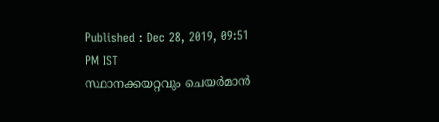Published : Dec 28, 2019, 09:51 PM IST
സ്ഥാനക്കയറ്റവും ചെയർമാൻ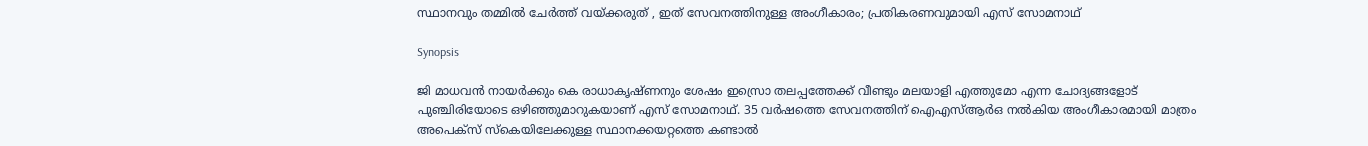സ്ഥാനവും തമ്മിൽ ചേർത്ത് വയ്ക്കരുത് , ഇത് സേവനത്തിനുള്ള അംഗീകാരം; പ്രതികരണവുമായി എസ് സോമനാഥ്

Synopsis

ജി മാധവൻ നായർക്കും കെ രാധാകൃഷ്ണനും ശേഷം ഇസ്രൊ തലപ്പത്തേക്ക് വീണ്ടും മലയാളി എത്തുമോ എന്ന ചോദ്യങ്ങളോട് പുഞ്ചിരിയോടെ ഒഴിഞ്ഞുമാറുകയാണ് എസ് സോമനാഥ്. 35 വർഷത്തെ സേവനത്തിന് ഐഎസ്ആർഒ നൽകിയ അംഗീകാരമായി മാത്രം അപെക്സ് സ്കെയിലേക്കുള്ള സ്ഥാനക്കയറ്റത്തെ കണ്ടാൽ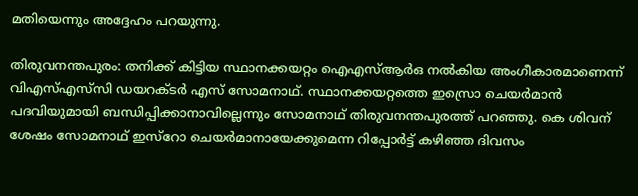മതിയെന്നും അദ്ദേഹം പറയുന്നു.

തിരുവനന്തപുരം: തനിക്ക് കിട്ടിയ സ്ഥാനക്കയറ്റം ഐഎസ്ആർഒ നൽകിയ അംഗീകാരമാണെന്ന് വിഎസ്എസ്‍സി ഡയറക്ടർ എസ് സോമനാഥ്. സ്ഥാനക്കയറ്റത്തെ ഇസ്രൊ ചെയർമാൻ പദവിയുമായി ബന്ധിപ്പിക്കാനാവില്ലെന്നും സോമനാഥ് തിരുവനന്തപുരത്ത് പറഞ്ഞു. കെ ശിവന് ശേഷം സോമനാഥ് ഇസ്റോ ചെയർമാനായേക്കുമെന്ന റിപ്പോർട്ട് കഴിഞ്ഞ ദിവസം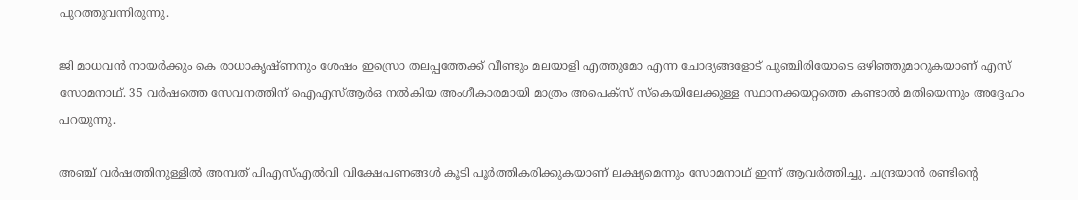പുറത്തുവന്നിരുന്നു.

ജി മാധവൻ നായർക്കും കെ രാധാകൃഷ്ണനും ശേഷം ഇസ്രൊ തലപ്പത്തേക്ക് വീണ്ടും മലയാളി എത്തുമോ എന്ന ചോദ്യങ്ങളോട് പുഞ്ചിരിയോടെ ഒഴിഞ്ഞുമാറുകയാണ് എസ് സോമനാഥ്. 35 വർഷത്തെ സേവനത്തിന് ഐഎസ്ആർഒ നൽകിയ അംഗീകാരമായി മാത്രം അപെക്സ് സ്കെയിലേക്കുള്ള സ്ഥാനക്കയറ്റത്തെ കണ്ടാൽ മതിയെന്നും അദ്ദേഹം പറയുന്നു.

അ‌ഞ്ച് വർഷത്തിനുള്ളിൽ അമ്പത് പിഎസ്എൽവി വിക്ഷേപണങ്ങൾ കൂടി പൂർത്തികരിക്കുകയാണ് ലക്ഷ്യമെന്നും സോമനാഥ് ഇന്ന് ആവർത്തിച്ചു. ചന്ദ്രയാൻ രണ്ടിന്റെ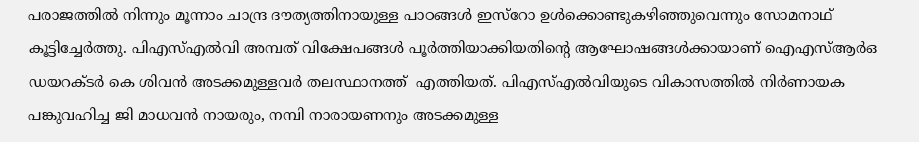പരാജത്തിൽ നിന്നും മൂന്നാം ചാന്ദ്ര ദൗത്യത്തിനായുള്ള പാഠങ്ങൾ ഇസ്റോ ഉൾക്കൊണ്ടുകഴിഞ്ഞുവെന്നും സോമനാഥ് കൂട്ടിച്ചേർത്തു. പിഎസ്എൽവി അമ്പത് വിക്ഷേപങ്ങൾ പൂർത്തിയാക്കിയതിന്റെ ആഘോഷങ്ങൾക്കായാണ് ഐഎസ്ആർഒ ഡയറക്ടർ കെ ശിവൻ അടക്കമുള്ളവർ തലസ്ഥാനത്ത്  എത്തിയത്. പിഎസ്എൽവിയുടെ വികാസത്തിൽ നിർണായക പങ്കുവഹിച്ച ജി മാധവൻ നായരും, നമ്പി നാരായണനും അടക്കമുള്ള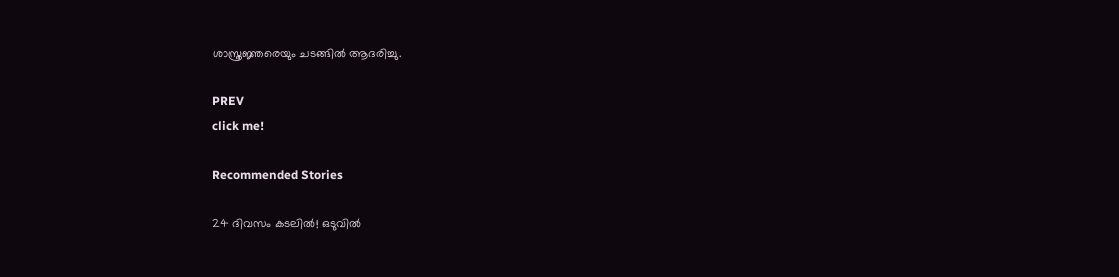ശാസ്ത്രജ്ഞരെയും ചടങ്ങിൽ ആദരിച്ചു.

PREV
click me!

Recommended Stories

24 ദിവസം കടലിൽ! ഒടുവിൽ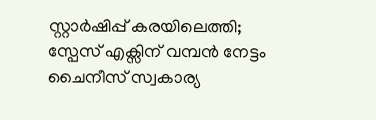സ്റ്റാർഷിപ്പ് കരയിലെത്തി; സ്പേസ് എക്സിന് വമ്പൻ നേട്ടം
ചൈനീസ് സ്വകാര്യ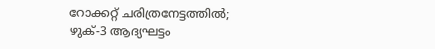റോക്കറ്റ് ചരിത്രനേട്ടത്തിൽ; ഴുക്-3 ആദ്യഘട്ടം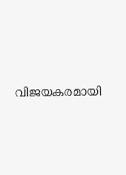വിജയകരമായി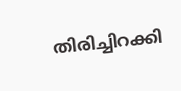തിരിച്ചിറക്കി